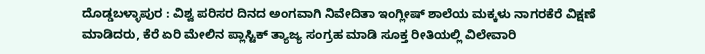ದೊಡ್ಡಬಳ್ಳಾಪುರ : ವಿಶ್ವ ಪರಿಸರ ದಿನದ ಅಂಗವಾಗಿ ನಿವೇದಿತಾ ಇಂಗ್ಲೀಷ್ ಶಾಲೆಯ ಮಕ್ಕಳು ನಾಗರಕೆರೆ ವಿಕ್ಷಣೆ ಮಾಡಿದರು, ಕೆರೆ ಏರಿ ಮೇಲಿನ ಪ್ಲಾಸ್ಟಿಕ್ ತ್ಯಾಜ್ಯ ಸಂಗ್ರಹ ಮಾಡಿ ಸೂಕ್ತ ರೀತಿಯಲ್ಲಿ ವಿಲೇವಾರಿ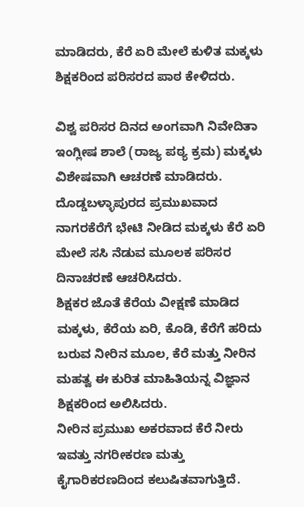ಮಾಡಿದರು, ಕೆರೆ ಏರಿ ಮೇಲೆ ಕುಳಿತ ಮಕ್ಕಳು ಶಿಕ್ಷಕರಿಂದ ಪರಿಸರದ ಪಾಠ ಕೇಳಿದರು.

ವಿಶ್ವ ಪರಿಸರ ದಿನದ ಅಂಗವಾಗಿ ನಿವೇದಿತಾ ಇಂಗ್ಲೀಷ ಶಾಲೆ (ರಾಜ್ಯ ಪಠ್ಯ ಕ್ರಮ) ಮಕ್ಕಳು ವಿಶೇಷವಾಗಿ ಆಚರಣೆ ಮಾಡಿದರು. ದೊಡ್ಡಬಳ್ಳಾಪುರದ ಪ್ರಮುಖವಾದ ನಾಗರಕೆರೆಗೆ ಭೇಟಿ ನೀಡಿದ ಮಕ್ಕಳು ಕೆರೆ ಏರಿ ಮೇಲೆ ಸಸಿ ನೆಡುವ ಮೂಲಕ ಪರಿಸರ ದಿನಾಚರಣೆ ಆಚರಿಸಿದರು.
ಶಿಕ್ಷಕರ ಜೊತೆ ಕೆರೆಯ ವೀಕ್ಷಣೆ ಮಾಡಿದ ಮಕ್ಕಳು, ಕೆರೆಯ ಏರಿ, ಕೊಡಿ, ಕೆರೆಗೆ ಹರಿದು ಬರುವ ನೀರಿನ ಮೂಲ, ಕೆರೆ ಮತ್ತು ನೀರಿನ ಮಹತ್ವ ಈ ಕುರಿತ ಮಾಹಿತಿಯನ್ನ ವಿಜ್ಞಾನ ಶಿಕ್ಷಕರಿಂದ ಅಲಿಸಿದರು.
ನೀರಿನ ಪ್ರಮುಖ ಅಕರವಾದ ಕೆರೆ ನೀರು ಇವತ್ತು ನಗರೀಕರಣ ಮತ್ತು ಕೈಗಾರಿಕರಣದಿಂದ ಕಲುಷಿತವಾಗುತ್ತಿದೆ.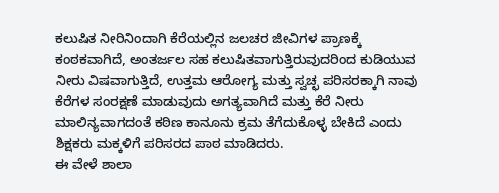ಕಲುಷಿತ ನೀರಿನಿಂದಾಗಿ ಕೆರೆಯಲ್ಲಿನ ಜಲಚರ ಜೀವಿಗಳ ಪ್ರಾಣಕ್ಕೆ ಕಂಠಕವಾಗಿದೆ, ಅಂತರ್ಜಲ ಸಹ ಕಲುಷಿತವಾಗುತ್ತಿರುವುದರಿಂದ ಕುಡಿಯುವ ನೀರು ವಿಷವಾಗುತ್ತಿದೆ, ಉತ್ತಮ ಆರೋಗ್ಯ ಮತ್ತು ಸ್ವಚ್ಛ ಪರಿಸರಕ್ಕಾಗಿ ನಾವು ಕೆರೆಗಳ ಸಂರಕ್ಷಣೆ ಮಾಡುವುದು ಅಗತ್ಯವಾಗಿದೆ ಮತ್ತು ಕೆರೆ ನೀರು ಮಾಲಿನ್ಯವಾಗದಂತೆ ಕಠಿಣ ಕಾನೂನು ಕ್ರಮ ತೆಗೆದುಕೊಳ್ಳ ಬೇಕಿದೆ ಎಂದು ಶಿಕ್ಷಕರು ಮಕ್ಕಳಿಗೆ ಪರಿಸರದ ಪಾಠ ಮಾಡಿದರು.
ಈ ವೇಳೆ ಶಾಲಾ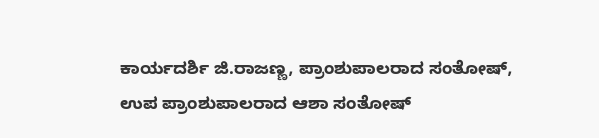ಕಾರ್ಯದರ್ಶಿ ಜಿ.ರಾಜಣ್ಣ, ಪ್ರಾಂಶುಪಾಲರಾದ ಸಂತೋಷ್, ಉಪ ಪ್ರಾಂಶುಪಾಲರಾದ ಆಶಾ ಸಂತೋಷ್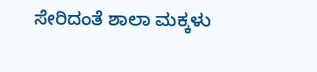ಸೇರಿದಂತೆ ಶಾಲಾ ಮಕ್ಕಳು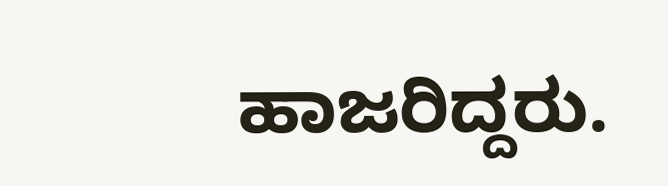ಹಾಜರಿದ್ದರು.